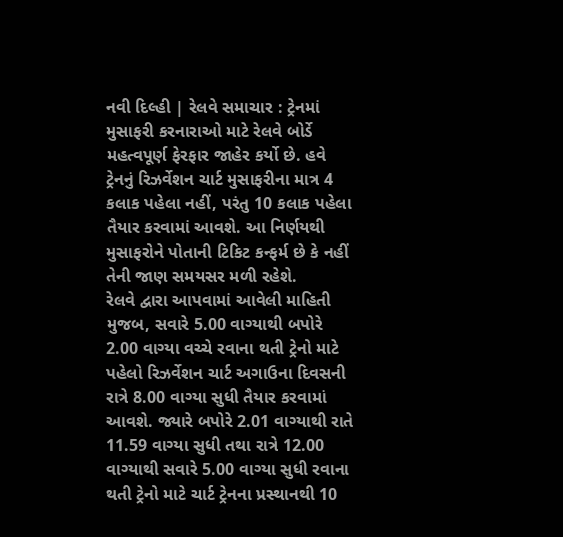નવી દિલ્હી | રેલવે સમાચાર : ટ્રેનમાં મુસાફરી કરનારાઓ માટે રેલવે બોર્ડે મહત્વપૂર્ણ ફેરફાર જાહેર કર્યો છે. હવે ટ્રેનનું રિઝર્વેશન ચાર્ટ મુસાફરીના માત્ર 4 કલાક પહેલા નહીં, પરંતુ 10 કલાક પહેલા તૈયાર કરવામાં આવશે. આ નિર્ણયથી મુસાફરોને પોતાની ટિકિટ કન્ફર્મ છે કે નહીં તેની જાણ સમયસર મળી રહેશે.
રેલવે દ્વારા આપવામાં આવેલી માહિતી મુજબ, સવારે 5.00 વાગ્યાથી બપોરે 2.00 વાગ્યા વચ્ચે રવાના થતી ટ્રેનો માટે પહેલો રિઝર્વેશન ચાર્ટ અગાઉના દિવસની રાત્રે 8.00 વાગ્યા સુધી તૈયાર કરવામાં આવશે. જ્યારે બપોરે 2.01 વાગ્યાથી રાતે 11.59 વાગ્યા સુધી તથા રાત્રે 12.00 વાગ્યાથી સવારે 5.00 વાગ્યા સુધી રવાના થતી ટ્રેનો માટે ચાર્ટ ટ્રેનના પ્રસ્થાનથી 10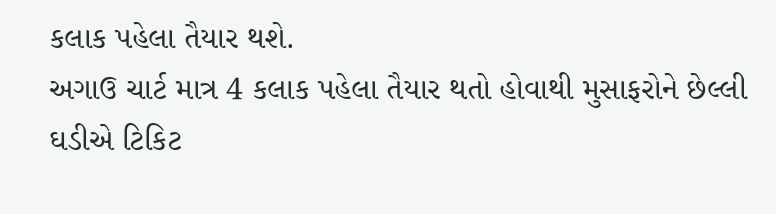કલાક પહેલા તૈયાર થશે.
અગાઉ ચાર્ટ માત્ર 4 કલાક પહેલા તૈયાર થતો હોવાથી મુસાફરોને છેલ્લી ઘડીએ ટિકિટ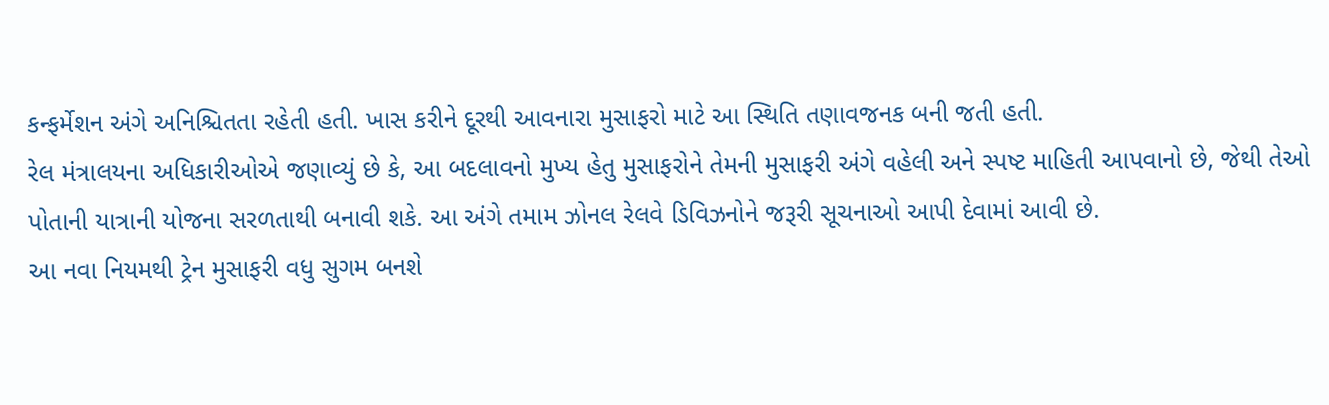કન્ફર્મેશન અંગે અનિશ્ચિતતા રહેતી હતી. ખાસ કરીને દૂરથી આવનારા મુસાફરો માટે આ સ્થિતિ તણાવજનક બની જતી હતી.
રેલ મંત્રાલયના અધિકારીઓએ જણાવ્યું છે કે, આ બદલાવનો મુખ્ય હેતુ મુસાફરોને તેમની મુસાફરી અંગે વહેલી અને સ્પષ્ટ માહિતી આપવાનો છે, જેથી તેઓ પોતાની યાત્રાની યોજના સરળતાથી બનાવી શકે. આ અંગે તમામ ઝોનલ રેલવે ડિવિઝનોને જરૂરી સૂચનાઓ આપી દેવામાં આવી છે.
આ નવા નિયમથી ટ્રેન મુસાફરી વધુ સુગમ બનશે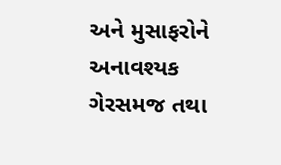અને મુસાફરોને અનાવશ્યક ગેરસમજ તથા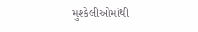મુશ્કેલીઓમાંથી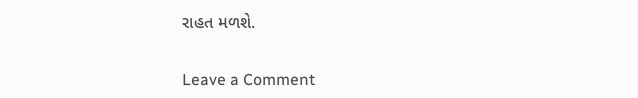રાહત મળશે.


Leave a Comment